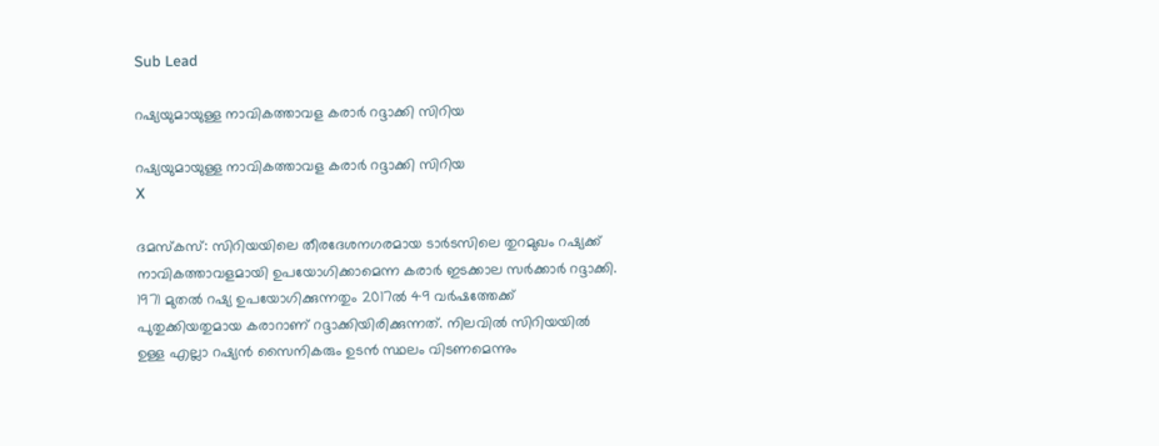Sub Lead

റഷ്യയുമായുള്ള നാവികത്താവള കരാര്‍ റദ്ദാക്കി സിറിയ

റഷ്യയുമായുള്ള നാവികത്താവള കരാര്‍ റദ്ദാക്കി സിറിയ
X

ദമസ്‌കസ്: സിറിയയിലെ തീരദേശനഗരമായ ടാര്‍ടസിലെ തുറമുഖം റഷ്യക്ക് നാവികത്താവളമായി ഉപയോഗിക്കാമെന്ന കരാര്‍ ഇടക്കാല സര്‍ക്കാര്‍ റദ്ദാക്കി. 1971 മുതല്‍ റഷ്യ ഉപയോഗിക്കുന്നതും 2017ല്‍ 49 വര്‍ഷത്തേക്ക് പുതുക്കിയതുമായ കരാറാണ് റദ്ദാക്കിയിരിക്കുന്നത്. നിലവില്‍ സിറിയയില്‍ ഉള്ള എല്ലാ റഷ്യന്‍ സൈനികരും ഉടന്‍ സ്ഥലം വിടണമെന്നും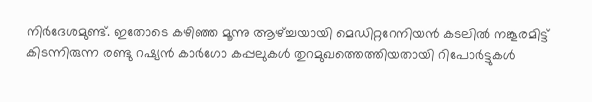നിര്‍ദേശമുണ്ട്. ഇതോടെ കഴിഞ്ഞ മൂന്നു ആഴ്ച്ചയായി മെഡിറ്ററേനിയന്‍ കടലില്‍ നങ്കൂരമിട്ട് കിടന്നിരുന്ന രണ്ടു റഷ്യന്‍ കാര്‍ഗോ കപ്പലുകള്‍ തുറമുഖത്തെത്തിയതായി റിപോര്‍ട്ടുകള്‍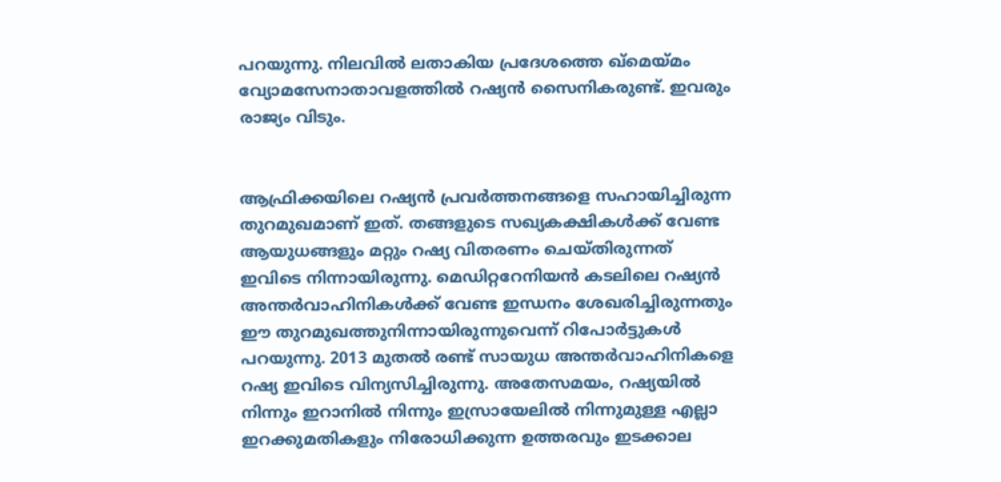പറയുന്നു. നിലവില്‍ ലതാകിയ പ്രദേശത്തെ ഖ്‌മെയ്മം വ്യോമസേനാതാവളത്തില്‍ റഷ്യന്‍ സൈനികരുണ്ട്. ഇവരും രാജ്യം വിടും.


ആഫ്രിക്കയിലെ റഷ്യന്‍ പ്രവര്‍ത്തനങ്ങളെ സഹായിച്ചിരുന്ന തുറമുഖമാണ് ഇത്. തങ്ങളുടെ സഖ്യകക്ഷികള്‍ക്ക് വേണ്ട ആയുധങ്ങളും മറ്റും റഷ്യ വിതരണം ചെയ്തിരുന്നത് ഇവിടെ നിന്നായിരുന്നു. മെഡിറ്ററേനിയന്‍ കടലിലെ റഷ്യന്‍ അന്തര്‍വാഹിനികള്‍ക്ക് വേണ്ട ഇന്ധനം ശേഖരിച്ചിരുന്നതും ഈ തുറമുഖത്തുനിന്നായിരുന്നുവെന്ന് റിപോര്‍ട്ടുകള്‍ പറയുന്നു. 2013 മുതല്‍ രണ്ട് സായുധ അന്തര്‍വാഹിനികളെ റഷ്യ ഇവിടെ വിന്യസിച്ചിരുന്നു. അതേസമയം, റഷ്യയില്‍ നിന്നും ഇറാനില്‍ നിന്നും ഇസ്രായേലില്‍ നിന്നുമുള്ള എല്ലാ ഇറക്കുമതികളും നിരോധിക്കുന്ന ഉത്തരവും ഇടക്കാല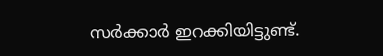സര്‍ക്കാര്‍ ഇറക്കിയിട്ടുണ്ട്.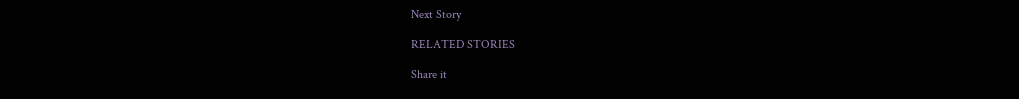Next Story

RELATED STORIES

Share it